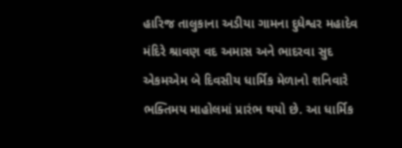હારિજ તાલુકાના અડીયા ગામના દુધેશ્વર મહાદેવ મંદિરે શ્રાવણ વદ અમાસ અને ભાદરવા સુદ એકમએમ બે દિવસીય ધાર્મિક મેળાનો શનિવારે ભક્તિમય માહોલમાં પ્રારંભ થયો છે. આ ધાર્મિક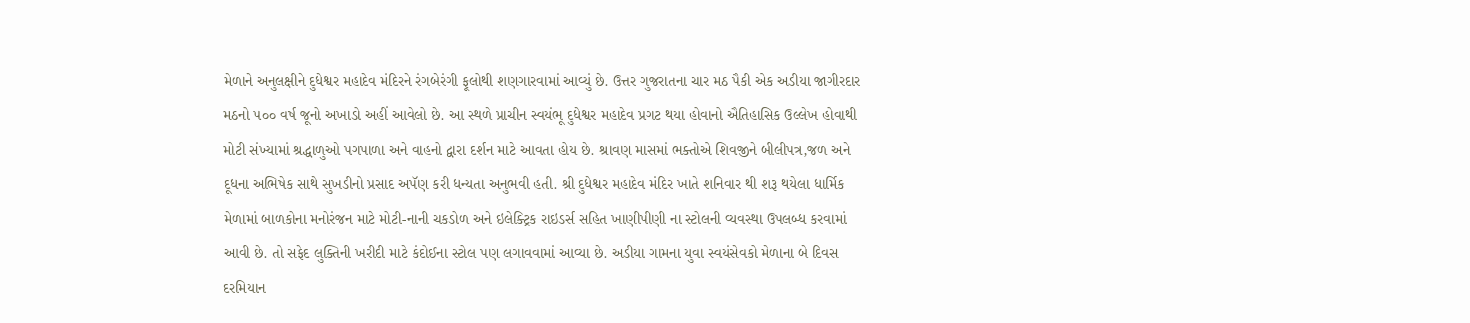મેળાને અનુલક્ષીને દુધેશ્વર મહાદેવ મંદિરને રંગબેરંગી ફૂલોથી શણગારવામાં આવ્યું છે. ઉત્તર ગુજરાતના ચાર મઠ પૈકી એક અડીયા જાગીરદાર મઠનો ૫૦૦ વર્ષ જૂનો અખાડો અહીં આવેલો છે. આ સ્થળે પ્રાચીન સ્વયંભૂ દુધેશ્વર મહાદેવ પ્રગટ થયા હોવાનો ઐતિહાસિક ઉલ્લેખ હોવાથી મોટી સંખ્યામાં શ્રદ્ધાળુઓ પગપાળા અને વાહનો દ્વારા દર્શન માટે આવતા હોય છે. શ્રાવણ માસમાં ભક્તોએ શિવજીને બીલીપત્ર,જળ અને દૂધના અભિષેક સાથે સુખડીનો પ્રસાદ અપૅણ કરી ધન્યતા અનુભવી હતી. શ્રી દુધેશ્વર મહાદેવ મંદિર ખાતે શનિવાર થી શરૂ થયેલા ધાર્મિક મેળામાં બાળકોના મનોરંજન માટે મોટી-નાની ચકડોળ અને ઇલેક્ટ્રિક રાઇડર્સ સહિત ખાણીપીણી ના સ્ટોલની વ્યવસ્થા ઉપલબ્ધ કરવામાં આવી છે. તો સફેદ લુક્તિની ખરીદી માટે કંદોઈના સ્ટોલ પણ લગાવવામાં આવ્યા છે. અડીયા ગામના યુવા સ્વયંસેવકો મેળાના બે દિવસ દરમિયાન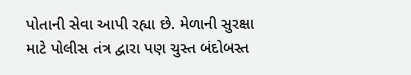પોતાની સેવા આપી રહ્યા છે. મેળાની સુરક્ષા માટે પોલીસ તંત્ર દ્વારા પણ ચુસ્ત બંદોબસ્ત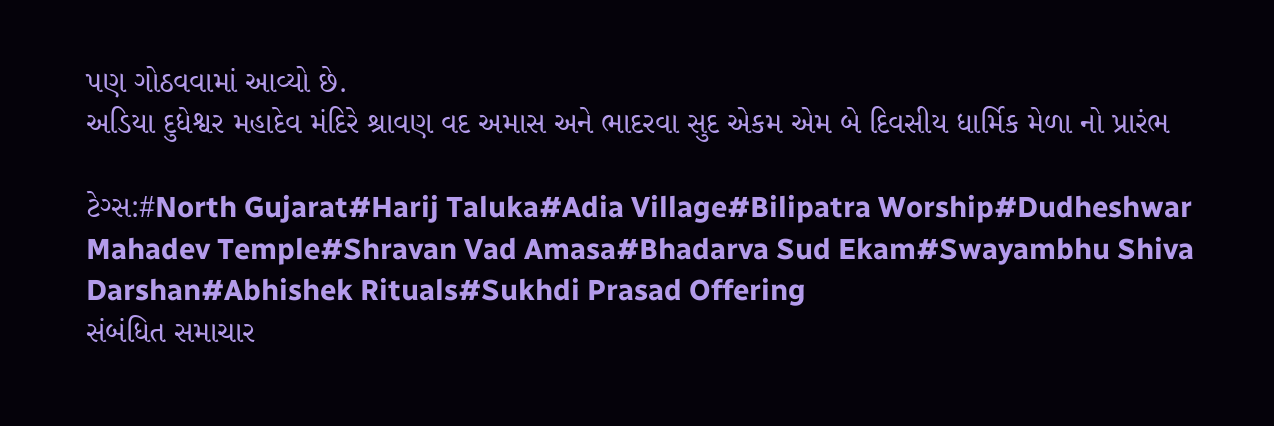પણ ગોઠવવામાં આવ્યો છે.
અડિયા દુધેશ્વર મહાદેવ મંદિરે શ્રાવણ વદ અમાસ અને ભાદરવા સુદ એકમ એમ બે દિવસીય ધાર્મિક મેળા નો પ્રારંભ

ટેગ્સ:#North Gujarat#Harij Taluka#Adia Village#Bilipatra Worship#Dudheshwar Mahadev Temple#Shravan Vad Amasa#Bhadarva Sud Ekam#Swayambhu Shiva Darshan#Abhishek Rituals#Sukhdi Prasad Offering
સંબંધિત સમાચાર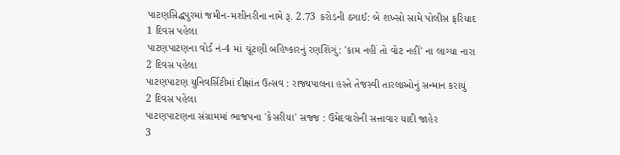પાટણસિદ્ધપુરમાં જમીન-મશીનરીના નામે રૂ. 2.73 કરોડની ઠગાઈ: બે શખ્સો સામે પોલીસ ફરિયાદ
1 દિવસ પહેલા
પાટણપાટણના વોર્ડ નં-4 માં ચૂંટણી બહિષ્કારનું રણશિંગું: 'કામ નહીં તો વોટ નહીં' ના લાગ્યા નારા
2 દિવસ પહેલા
પાટણપાટણ યુનિવર્સિટીમાં દીક્ષાંત ઉત્સવ : રાજ્યપાલના હસ્તે તેજસ્વી તારલાઓનું સન્માન કરાયું
2 દિવસ પહેલા
પાટણપાટણના સંગ્રામમાં ભાજપના 'કેસરીયા' સજ્જ : ઉમેદવારોની સત્તાવાર યાદી જાહેર
3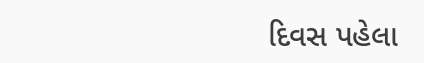દિવસ પહેલા